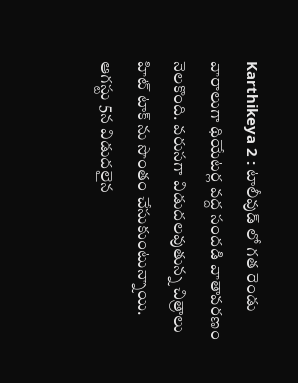Karthikeya 2 : టాలీవుడ్ లో గత రెండు వారాలుగా థియేటర్ల వద్ద సందడి వాతావరణం నెలకొంది. వరుసగా విడుదలవుతున్న చిత్రాలు హిట్ టాక్ ను సొంతం చేసుకుంటున్నాయి. ఆగస్టు 5న విడుదలైన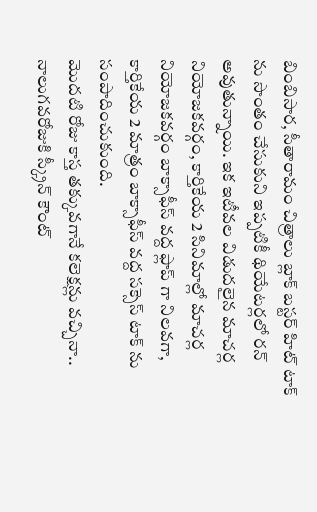బింబిసార, సీతారామం చిత్రాలు బ్లాక్ బస్టర్ హిట్ టాక్ ను సొంతం చేసుకుని ఇప్పటికీ థియేటర్లలో రన్ అవుతున్నాయి. ఇక ఇటీవల విడుదలైన మాచర్ల నియోజకవర్గం, కార్తికేయ 2 సినిమాల్లో మాచర్ల నియోజకవర్గం బాక్సాఫీస్ వద్ద ఫ్లాప్ గా నిలవగా, కార్తికేయ 2 మాత్రం బాక్సాఫీస్ వద్ద సక్సెస్ టాక్ ను సంపాదించుకుంది.
మొదటి రోజు కాస్త తక్కువగానే కలెక్షన్లు వచ్చినా.. నాలుగవరోజుకి స్క్రీన్ కౌంట్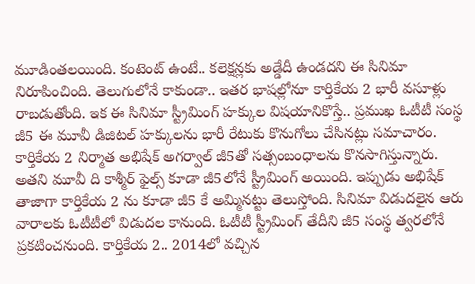మూడింతలయింది. కంటెంట్ ఉంటే.. కలెక్షన్లకు అడ్డేదీ ఉండదని ఈ సినిమా నిరూపించింది. తెలుగులోనే కాకుండా.. ఇతర భాషల్లోనూ కార్తికేయ 2 భారీ వసూళ్లు రాబడుతోంది. ఇక ఈ సినిమా స్ట్రీమింగ్ హక్కుల విషయానికొస్తే.. ప్రముఖ ఓటీటీ సంస్థ జీ5 ఈ మూవీ డిజిటల్ హక్కులను భారీ రేటుకు కొనుగోలు చేసినట్లు సమాచారం.
కార్తికేయ 2 నిర్మాత అభిషేక్ అగర్వాల్ జీ5తో సత్సంబంధాలను కొనసాగిస్తున్నారు. అతని మూవీ ది కాశ్మీర్ ఫైల్స్ కూడా జీ5లోనే స్ట్రీమింగ్ అయింది. ఇప్పుడు అభిషేక్ తాజాగా కార్తికేయ 2 ను కూడా జీ5 కే అమ్మినట్టు తెలుస్తోంది. సినిమా విడుదలైన ఆరు వారాలకు ఓటీటీలో విడుదల కానుంది. ఓటీటీ స్ట్రీమింగ్ తేదీని జీ5 సంస్థ త్వరలోనే ప్రకటించనుంది. కార్తికేయ 2.. 2014లో వచ్చిన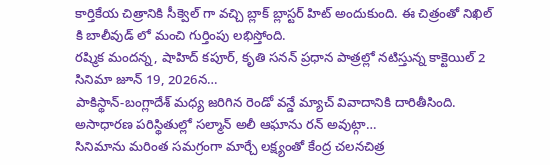కార్తికేయ చిత్రానికి సీక్వెల్ గా వచ్చి బ్లాక్ బ్లాస్టర్ హిట్ అందుకుంది. ఈ చిత్రంతో నిఖిల్ కి బాలీవుడ్ లో మంచి గుర్తింపు లభిస్తోంది.
రష్మిక మందన్న, షాహిద్ కపూర్, కృతి సనన్ ప్రధాన పాత్రల్లో నటిస్తున్న కాక్టెయిల్ 2 సినిమా జూన్ 19, 2026న…
పాకిస్థాన్-బంగ్లాదేశ్ మధ్య జరిగిన రెండో వన్డే మ్యాచ్ వివాదానికి దారితీసింది. అసాధారణ పరిస్థితుల్లో సల్మాన్ అలీ ఆఘాను రన్ అవుట్గా…
సినిమాను మరింత సమగ్రంగా మార్చే లక్ష్యంతో కేంద్ర చలనచిత్ర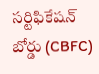సర్టిఫికేషన్ బోర్డు (CBFC)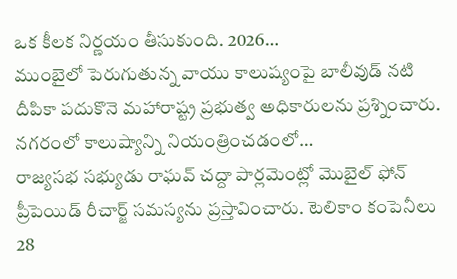ఒక కీలక నిర్ణయం తీసుకుంది. 2026…
ముంబైలో పెరుగుతున్న వాయు కాలుష్యంపై బాలీవుడ్ నటి దీపికా పదుకొనె మహారాష్ట్ర ప్రభుత్వ అధికారులను ప్రశ్నించారు. నగరంలో కాలుష్యాన్ని నియంత్రించడంలో…
రాజ్యసభ సభ్యుడు రాఘవ్ చద్దా పార్లమెంట్లో మొబైల్ ఫోన్ ప్రీపెయిడ్ రీచార్జ్ సమస్యను ప్రస్తావించారు. టెలికాం కంపెనీలు 28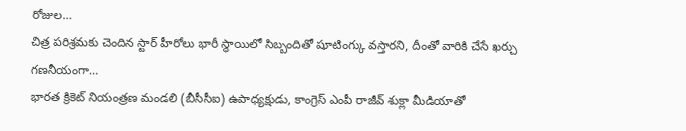రోజుల…
చిత్ర పరిశ్రమకు చెందిన స్టార్ హీరోలు భారీ స్థాయిలో సిబ్బందితో షూటింగ్కు వస్తారని, దీంతో వారికి చేసే ఖర్చు గణనీయంగా…
భారత క్రికెట్ నియంత్రణ మండలి (బీసీసీఐ) ఉపాధ్యక్షుడు, కాంగ్రెస్ ఎంపీ రాజీవ్ శుక్లా మీడియాతో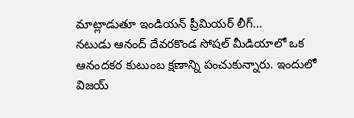మాట్లాడుతూ ఇండియన్ ప్రీమియర్ లీగ్…
నటుడు ఆనంద్ దేవరకొండ సోషల్ మీడియాలో ఒక ఆనందకర కుటుంబ క్షణాన్ని పంచుకున్నారు. ఇందులో విజయ్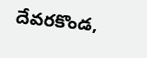దేవరకొండ,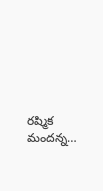రష్మిక మందన్న…